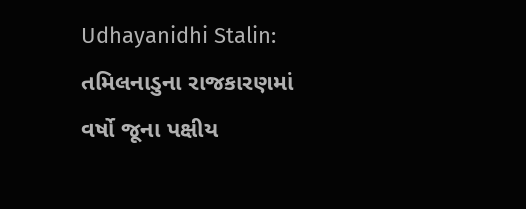Udhayanidhi Stalin: તમિલનાડુના રાજકારણમાં વર્ષો જૂના પક્ષીય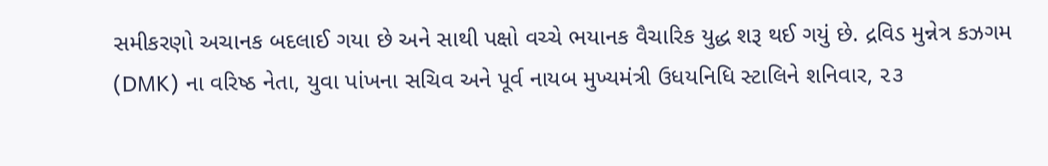સમીકરણો અચાનક બદલાઈ ગયા છે અને સાથી પક્ષો વચ્ચે ભયાનક વૈચારિક યુદ્ધ શરૂ થઈ ગયું છે. દ્રવિડ મુન્નેત્ર કઝગમ (DMK) ના વરિષ્ઠ નેતા, યુવા પાંખના સચિવ અને પૂર્વ નાયબ મુખ્યમંત્રી ઉધયનિધિ સ્ટાલિને શનિવાર, ૨૩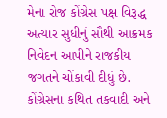મેના રોજ કોંગ્રેસ પક્ષ વિરૂદ્ધ અત્યાર સુધીનું સૌથી આક્રમક નિવેદન આપીને રાજકીય જગતને ચોંકાવી દીધું છે. કોંગ્રેસના કથિત તકવાદી અને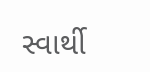સ્વાર્થી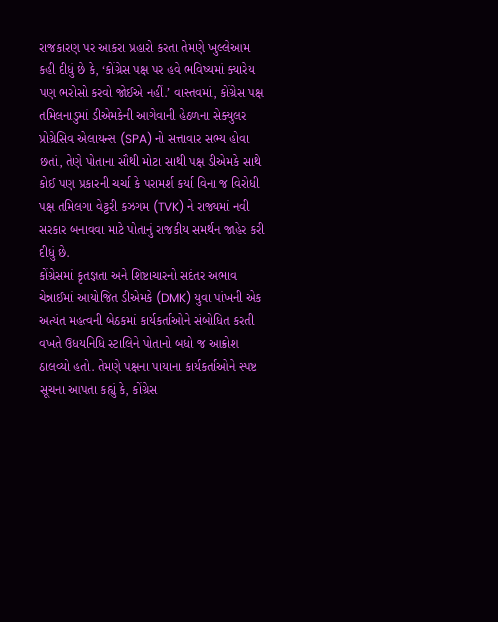રાજકારણ પર આકરા પ્રહારો કરતા તેમણે ખુલ્લેઆમ કહી દીધું છે કે, ‘કોંગ્રેસ પક્ષ પર હવે ભવિષ્યમાં ક્યારેય પણ ભરોસો કરવો જોઈએ નહીં.’ વાસ્તવમાં, કોંગ્રેસ પક્ષ તમિલનાડુમાં ડીએમકેની આગેવાની હેઠળના સેક્યુલર પ્રોગ્રેસિવ એલાયન્સ (SPA) નો સત્તાવાર સભ્ય હોવા છતાં, તેણે પોતાના સૌથી મોટા સાથી પક્ષ ડીએમકે સાથે કોઈ પણ પ્રકારની ચર્ચા કે પરામર્શ કર્યા વિના જ વિરોધી પક્ષ તમિલગા વેટ્ટરી કઝગમ (TVK) ને રાજ્યમાં નવી સરકાર બનાવવા માટે પોતાનું રાજકીય સમર્થન જાહેર કરી દીધું છે.
કોંગ્રેસમાં કૃતજ્ઞતા અને શિષ્ટાચારનો સદંતર અભાવ
ચેન્નાઈમાં આયોજિત ડીએમકે (DMK) યુવા પાંખની એક અત્યંત મહત્વની બેઠકમાં કાર્યકર્તાઓને સંબોધિત કરતી વખતે ઉધયનિધિ સ્ટાલિને પોતાનો બધો જ આક્રોશ ઠાલવ્યો હતો. તેમણે પક્ષના પાયાના કાર્યકર્તાઓને સ્પષ્ટ સૂચના આપતા કહ્યું કે, કોંગ્રેસ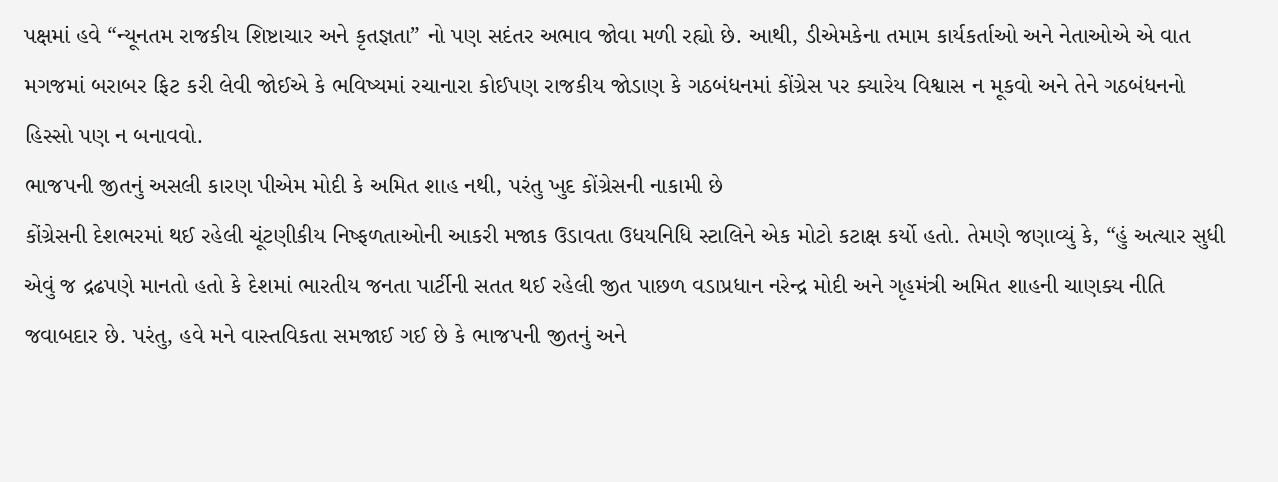પક્ષમાં હવે “ન્યૂનતમ રાજકીય શિષ્ટાચાર અને કૃતજ્ઞતા” નો પણ સદંતર અભાવ જોવા મળી રહ્યો છે. આથી, ડીએમકેના તમામ કાર્યકર્તાઓ અને નેતાઓએ એ વાત મગજમાં બરાબર ફિટ કરી લેવી જોઈએ કે ભવિષ્યમાં રચાનારા કોઈપણ રાજકીય જોડાણ કે ગઠબંધનમાં કોંગ્રેસ પર ક્યારેય વિશ્વાસ ન મૂકવો અને તેને ગઠબંધનનો હિસ્સો પણ ન બનાવવો.
ભાજપની જીતનું અસલી કારણ પીએમ મોદી કે અમિત શાહ નથી, પરંતુ ખુદ કોંગ્રેસની નાકામી છે
કોંગ્રેસની દેશભરમાં થઈ રહેલી ચૂંટણીકીય નિષ્ફળતાઓની આકરી મજાક ઉડાવતા ઉધયનિધિ સ્ટાલિને એક મોટો કટાક્ષ કર્યો હતો. તેમણે જણાવ્યું કે, “હું અત્યાર સુધી એવું જ દ્રઢપણે માનતો હતો કે દેશમાં ભારતીય જનતા પાર્ટીની સતત થઈ રહેલી જીત પાછળ વડાપ્રધાન નરેન્દ્ર મોદી અને ગૃહમંત્રી અમિત શાહની ચાણક્ય નીતિ જવાબદાર છે. પરંતુ, હવે મને વાસ્તવિકતા સમજાઈ ગઈ છે કે ભાજપની જીતનું અને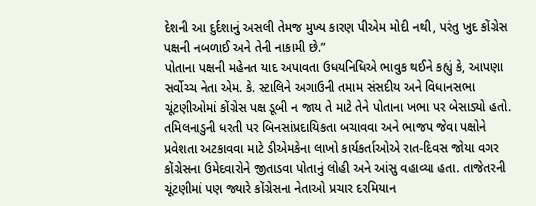દેશની આ દુર્દશાનું અસલી તેમજ મુખ્ય કારણ પીએમ મોદી નથી, પરંતુ ખુદ કોંગ્રેસ પક્ષની નબળાઈ અને તેની નાકામી છે.”
પોતાના પક્ષની મહેનત યાદ અપાવતા ઉધયનિધિએ ભાવુક થઈને કહ્યું કે, આપણા સર્વોચ્ચ નેતા એમ. કે. સ્ટાલિને અગાઉની તમામ સંસદીય અને વિધાનસભા ચૂંટણીઓમાં કોંગ્રેસ પક્ષ ડૂબી ન જાય તે માટે તેને પોતાના ખભા પર બેસાડ્યો હતો. તમિલનાડુની ધરતી પર બિનસાંપ્રદાયિકતા બચાવવા અને ભાજપ જેવા પક્ષોને પ્રવેશતા અટકાવવા માટે ડીએમકેના લાખો કાર્યકર્તાઓએ રાત-દિવસ જોયા વગર કોંગ્રેસના ઉમેદવારોને જીતાડવા પોતાનું લોહી અને આંસુ વહાવ્યા હતા. તાજેતરની ચૂંટણીમાં પણ જ્યારે કોંગ્રેસના નેતાઓ પ્રચાર દરમિયાન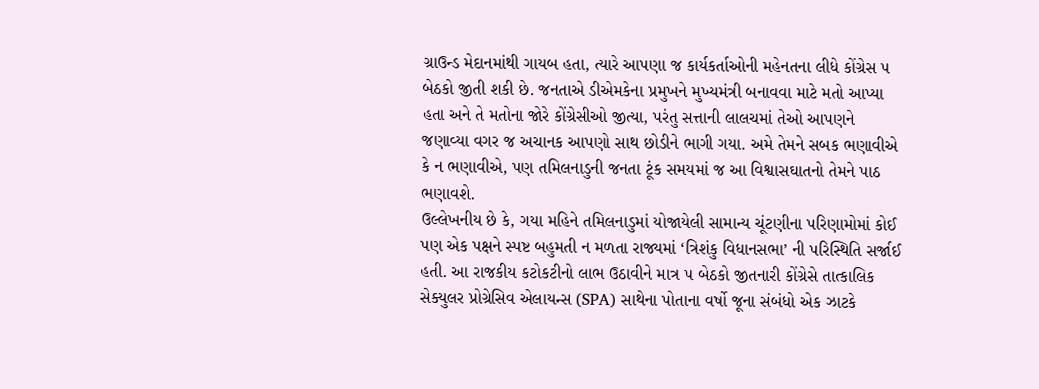ગ્રાઉન્ડ મેદાનમાંથી ગાયબ હતા, ત્યારે આપણા જ કાર્યકર્તાઓની મહેનતના લીધે કોંગ્રેસ ૫ બેઠકો જીતી શકી છે. જનતાએ ડીએમકેના પ્રમુખને મુખ્યમંત્રી બનાવવા માટે મતો આપ્યા હતા અને તે મતોના જોરે કોંગ્રેસીઓ જીત્યા, પરંતુ સત્તાની લાલચમાં તેઓ આપણને જણાવ્યા વગર જ અચાનક આપણો સાથ છોડીને ભાગી ગયા. અમે તેમને સબક ભણાવીએ કે ન ભણાવીએ, પણ તમિલનાડુની જનતા ટૂંક સમયમાં જ આ વિશ્વાસઘાતનો તેમને પાઠ ભણાવશે.
ઉલ્લેખનીય છે કે, ગયા મહિને તમિલનાડુમાં યોજાયેલી સામાન્ય ચૂંટણીના પરિણામોમાં કોઈ પણ એક પક્ષને સ્પષ્ટ બહુમતી ન મળતા રાજ્યમાં ‘ત્રિશંકુ વિધાનસભા’ ની પરિસ્થિતિ સર્જાઈ હતી. આ રાજકીય કટોકટીનો લાભ ઉઠાવીને માત્ર ૫ બેઠકો જીતનારી કોંગ્રેસે તાત્કાલિક સેક્યુલર પ્રોગ્રેસિવ એલાયન્સ (SPA) સાથેના પોતાના વર્ષો જૂના સંબંધો એક ઝાટકે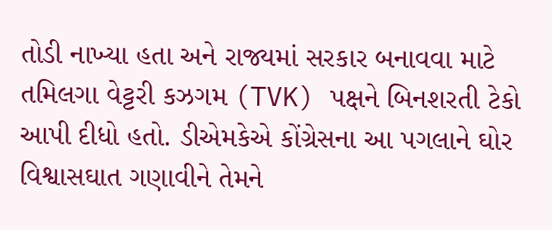તોડી નાખ્યા હતા અને રાજ્યમાં સરકાર બનાવવા માટે તમિલગા વેટ્ટરી કઝગમ (TVK) પક્ષને બિનશરતી ટેકો આપી દીધો હતો. ડીએમકેએ કોંગ્રેસના આ પગલાને ઘોર વિશ્વાસઘાત ગણાવીને તેમને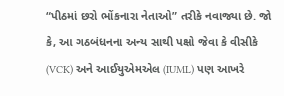“પીઠમાં છરો ભોંકનારા નેતાઓ” તરીકે નવાજ્યા છે. જો કે, આ ગઠબંધનના અન્ય સાથી પક્ષો જેવા કે વીસીકે (VCK) અને આઈયુએમએલ (IUML) પણ આખરે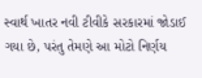સ્વાર્થ ખાતર નવી ટીવીકે સરકારમાં જોડાઈ ગયા છે, પરંતુ તેમણે આ મોટો નિર્ણય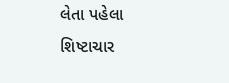લેતા પહેલા શિષ્ટાચાર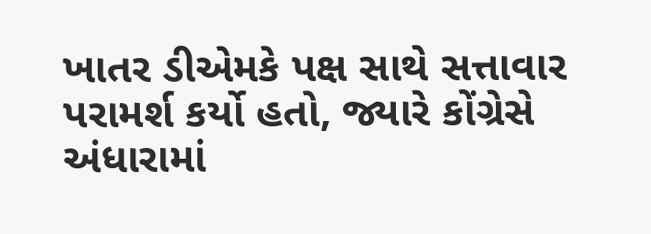ખાતર ડીએમકે પક્ષ સાથે સત્તાવાર પરામર્શ કર્યો હતો, જ્યારે કોંગ્રેસે અંધારામાં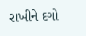રાખીને દગો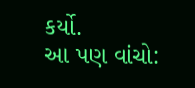કર્યો.
આ પણ વાંચો: